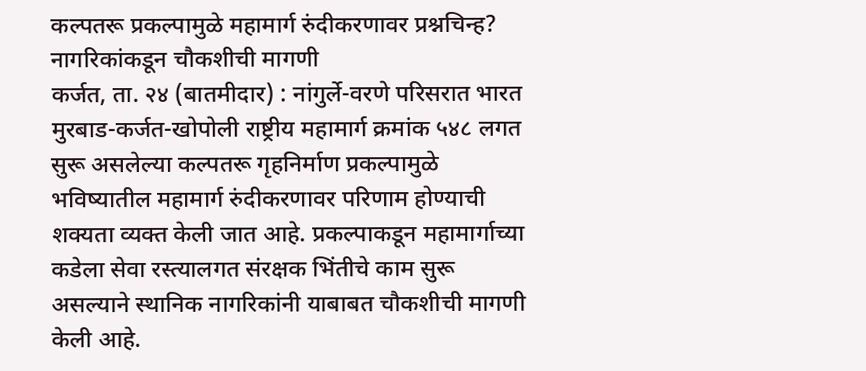कल्पतरू प्रकल्पामुळे महामार्ग रुंदीकरणावर प्रश्नचिन्ह?
नागरिकांकडून चौकशीची मागणी
कर्जत, ता. २४ (बातमीदार) : नांगुर्ले-वरणे परिसरात भारत मुरबाड-कर्जत-खोपोली राष्ट्रीय महामार्ग क्रमांक ५४८ लगत सुरू असलेल्या कल्पतरू गृहनिर्माण प्रकल्पामुळे भविष्यातील महामार्ग रुंदीकरणावर परिणाम होण्याची शक्यता व्यक्त केली जात आहे. प्रकल्पाकडून महामार्गाच्या कडेला सेवा रस्त्यालगत संरक्षक भिंतीचे काम सुरू असल्याने स्थानिक नागरिकांनी याबाबत चौकशीची मागणी केली आहे.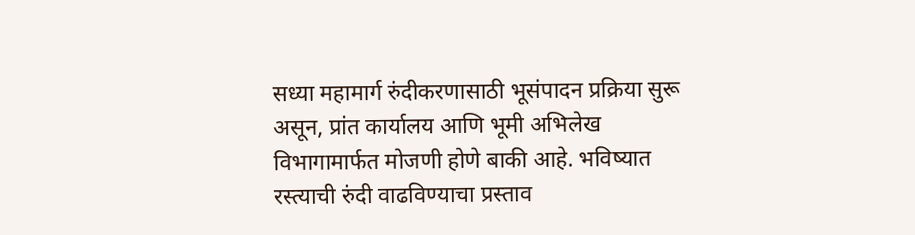सध्या महामार्ग रुंदीकरणासाठी भूसंपादन प्रक्रिया सुरू असून, प्रांत कार्यालय आणि भूमी अभिलेख विभागामार्फत मोजणी होणे बाकी आहे. भविष्यात रस्त्याची रुंदी वाढविण्याचा प्रस्ताव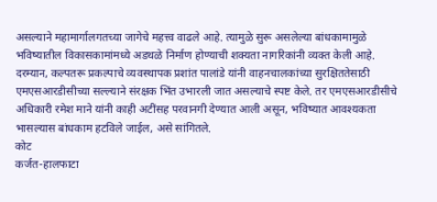असल्याने महामार्गालगतच्या जागेचे महत्त्व वाढले आहे. त्यामुळे सुरू असलेल्या बांधकामामुळे भविष्यातील विकासकामांमध्ये अडथळे निर्माण होण्याची शक्यता नागरिकांनी व्यक्त केली आहे.
दरम्यान, कल्पतरू प्रकल्पाचे व्यवस्थापक प्रशांत पालांडे यांनी वाहनचालकांच्या सुरक्षिततेसाठी एमएसआरडीसीच्या सल्ल्याने संरक्षक भिंत उभारली जात असल्याचे स्पष्ट केले. तर एमएसआरडीसीचे अधिकारी रमेश माने यांनी काही अटींसह परवानगी देण्यात आली असून, भविष्यात आवश्यकता भासल्यास बांधकाम हटविले जाईल, असे सांगितले.
कोट
कर्जत-हालफाटा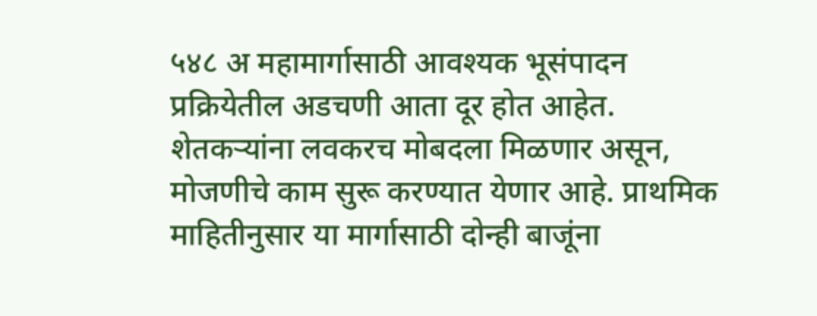५४८ अ महामार्गासाठी आवश्यक भूसंपादन प्रक्रियेतील अडचणी आता दूर होत आहेत. शेतकऱ्यांना लवकरच मोबदला मिळणार असून, मोजणीचे काम सुरू करण्यात येणार आहे. प्राथमिक माहितीनुसार या मार्गासाठी दोन्ही बाजूंना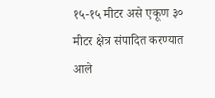१५-१५ मीटर असे एकूण ३० मीटर क्षेत्र संपादित करण्यात आले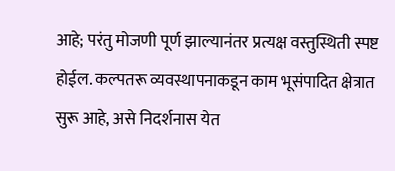आहे; परंतु मोजणी पूर्ण झाल्यानंतर प्रत्यक्ष वस्तुस्थिती स्पष्ट होईल. कल्पतरू व्यवस्थापनाकडून काम भूसंपादित क्षेत्रात सुरू आहे, असे निदर्शनास येत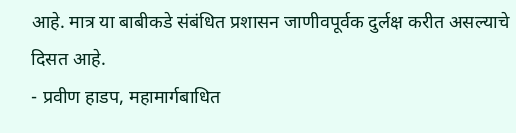आहे. मात्र या बाबीकडे संबंधित प्रशासन जाणीवपूर्वक दुर्लक्ष करीत असल्याचे दिसत आहे.
- प्रवीण हाडप, महामार्गबाधित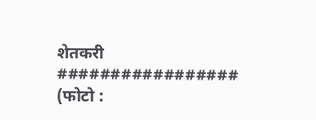शेतकरी
#################
(फोटो :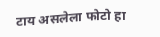टाय असलेला फोटो हा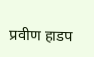प्रवीण हाडप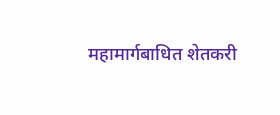महामार्गबाधित शेतकरी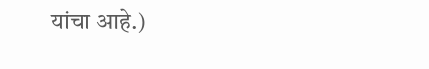यांचा आहे.)